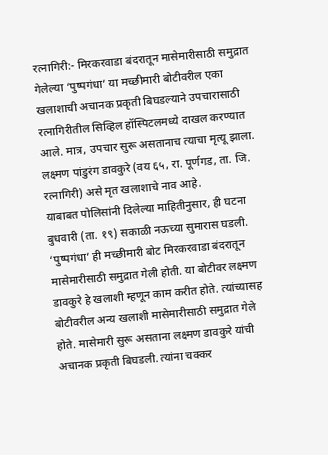रत्नागिरी:- मिरकरवाडा बंदरातून मासेमारीसाठी समुद्रात गेलेल्या ‘पुष्पगंधा’ या मच्छीमारी बोटीवरील एका खलाशाची अचानक प्रकृती बिघडल्याने उपचारासाठी रत्नागिरीतील सिव्हिल हॉस्पिटलमध्ये दाखल करण्यात आले. मात्र, उपचार सुरू असतानाच त्याचा मृत्यू झाला. लक्ष्मण पांडुरंग डावकुरे (वय ६५, रा. पूर्णगड, ता. जि. रत्नागिरी) असे मृत खलाशाचे नाव आहे.
याबाबत पोलिसांनी दिलेल्या माहितीनुसार, ही घटना बुधवारी (ता. १९) सकाळी नऊच्या सुमारास घडली. ‘पुष्पगंधा’ ही मच्छीमारी बोट मिरकरवाडा बंदरातून मासेमारीसाठी समुद्रात गेली होती. या बोटीवर लक्ष्मण डावकुरे हे खलाशी म्हणून काम करीत होते. त्यांच्यासह बोटीवरील अन्य खलाशी मासेमारीसाठी समुद्रात गेले होते. मासेमारी सुरू असताना लक्ष्मण डावकुरे यांची अचानक प्रकृती बिघडली. त्यांना चक्कर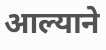आल्याने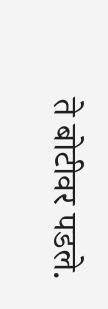ते बोटीवर पडले.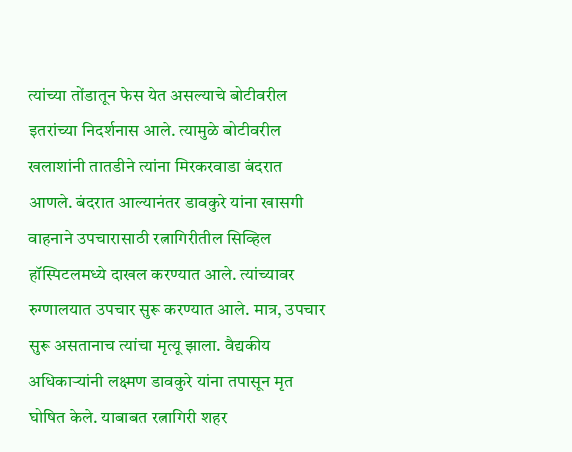त्यांच्या तोंडातून फेस येत असल्याचे बोटीवरील इतरांच्या निदर्शनास आले. त्यामुळे बोटीवरील खलाशांनी तातडीने त्यांना मिरकरवाडा बंदरात आणले. बंदरात आल्यानंतर डावकुरे यांना खासगी वाहनाने उपचारासाठी रत्नागिरीतील सिव्हिल हॉस्पिटलमध्ये दाखल करण्यात आले. त्यांच्यावर रुग्णालयात उपचार सुरू करण्यात आले. मात्र, उपचार सुरू असतानाच त्यांचा मृत्यू झाला. वैद्यकीय अधिकाऱ्यांनी लक्ष्मण डावकुरे यांना तपासून मृत घोषित केले. याबाबत रत्नागिरी शहर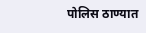पोलिस ठाण्यात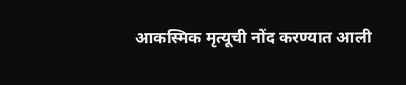आकस्मिक मृत्यूची नोंद करण्यात आली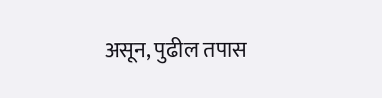असून, पुढील तपास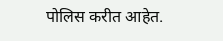पोलिस करीत आहेत.